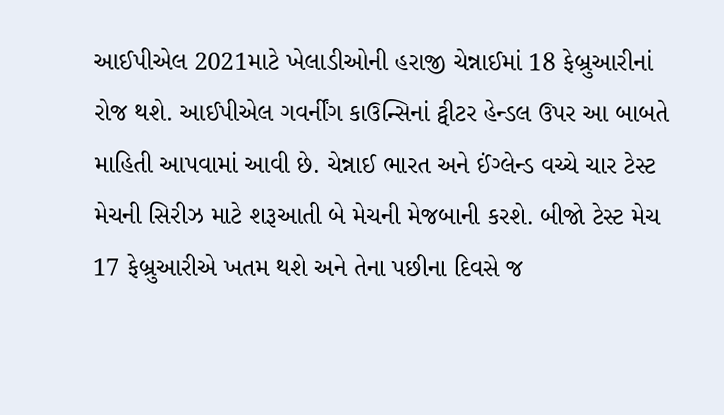આઈપીએલ 2021માટે ખેલાડીઓની હરાજી ચેન્નાઈમાં 18 ફેબ્રુઆરીનાં રોજ થશે. આઈપીએલ ગવર્નીંગ કાઉન્સિનાં ટ્વીટર હેન્ડલ ઉપર આ બાબતે માહિતી આપવામાં આવી છે. ચેન્નાઈ ભારત અને ઈંગ્લેન્ડ વચ્ચે ચાર ટેસ્ટ મેચની સિરીઝ માટે શરૂઆતી બે મેચની મેજબાની કરશે. બીજો ટેસ્ટ મેચ 17 ફેબ્રુઆરીએ ખતમ થશે અને તેના પછીના દિવસે જ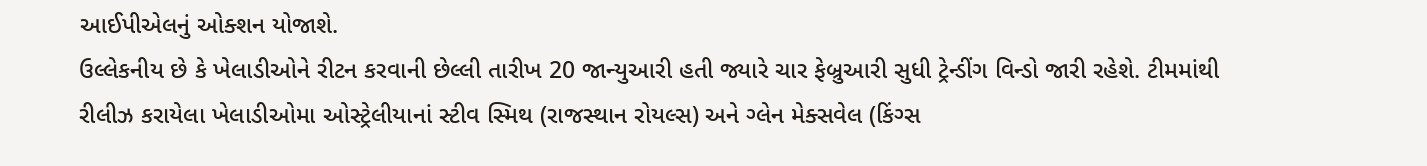આઈપીએલનું ઓક્શન યોજાશે.
ઉલ્લેકનીય છે કે ખેલાડીઓને રીટન કરવાની છેલ્લી તારીખ 20 જાન્યુઆરી હતી જ્યારે ચાર ફેબ્રુઆરી સુધી ટ્રેન્ડીંગ વિન્ડો જારી રહેશે. ટીમમાંથી રીલીઝ કરાયેલા ખેલાડીઓમા ઓસ્ટ્રેલીયાનાં સ્ટીવ સ્મિથ (રાજસ્થાન રોયલ્સ) અને ગ્લેન મેક્સવેલ (કિંગ્સ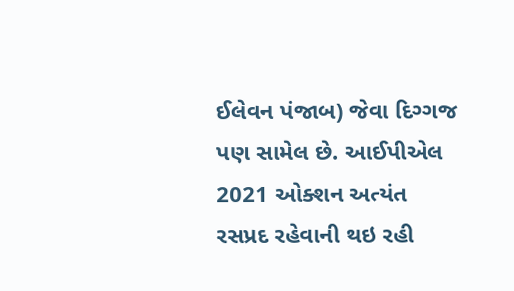ઈલેવન પંજાબ) જેવા દિગ્ગજ પણ સામેલ છે. આઈપીએલ 2021 ઓક્શન અત્યંત રસપ્રદ રહેવાની થઇ રહી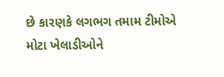છે કારણકે લગભગ તમામ ટીમોએ મોટા ખેલાડીઓને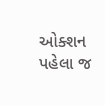ઓક્શન પહેલા જ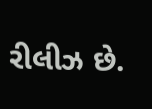રીલીઝ છે.